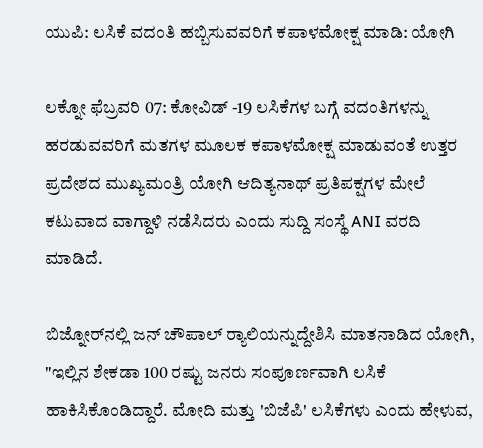ಯುಪಿ: ಲಸಿಕೆ ವದಂತಿ ಹಬ್ಬಿಸುವವರಿಗೆ ಕಪಾಳಮೋಕ್ಷ ಮಾಡಿ: ಯೋಗಿ

ಲಕ್ನೋ ಫೆಬ್ರವರಿ 07: ಕೋವಿಡ್ -19 ಲಸಿಕೆಗಳ ಬಗ್ಗೆ ವದಂತಿಗಳನ್ನು ಹರಡುವವರಿಗೆ ಮತಗಳ ಮೂಲಕ ಕಪಾಳಮೋಕ್ಷ ಮಾಡುವಂತೆ ಉತ್ತರ ಪ್ರದೇಶದ ಮುಖ್ಯಮಂತ್ರಿ ಯೋಗಿ ಆದಿತ್ಯನಾಥ್ ಪ್ರತಿಪಕ್ಷಗಳ ಮೇಲೆ ಕಟುವಾದ ವಾಗ್ದಾಳಿ ನಡೆಸಿದರು ಎಂದು ಸುದ್ದಿ ಸಂಸ್ಥೆ ANI ವರದಿ ಮಾಡಿದೆ.

ಬಿಜ್ನೋರ್‌ನಲ್ಲಿ ಜನ್ ಚೌಪಾಲ್ ರ್‍ಯಾಲಿಯನ್ನುದ್ದೇಶಿಸಿ ಮಾತನಾಡಿದ ಯೋಗಿ, "ಇಲ್ಲಿನ ಶೇಕಡಾ 100 ರಷ್ಟು ಜನರು ಸಂಪೂರ್ಣವಾಗಿ ಲಸಿಕೆ ಹಾಕಿಸಿಕೊಂಡಿದ್ದಾರೆ. ಮೋದಿ ಮತ್ತು 'ಬಿಜೆಪಿ' ಲಸಿಕೆಗಳು ಎಂದು ಹೇಳುವ,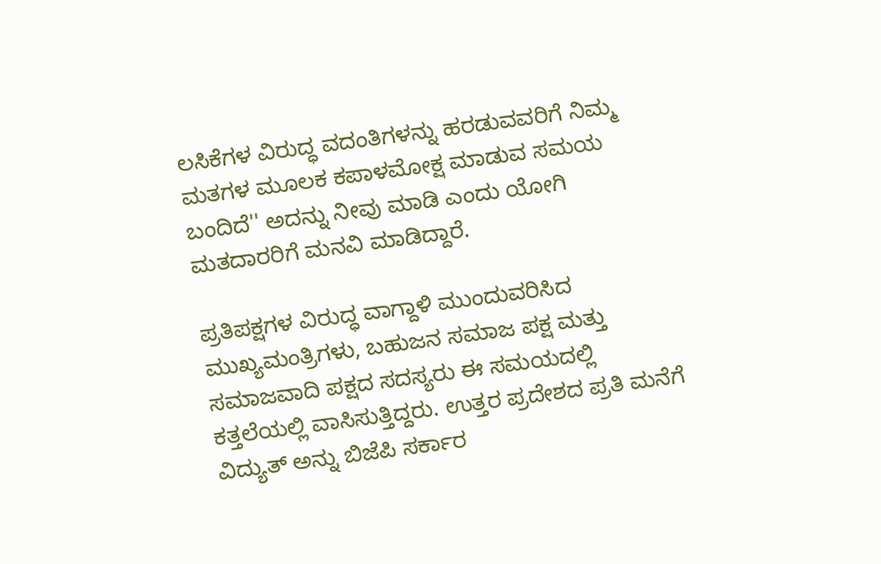ಲಸಿಕೆಗಳ ವಿರುದ್ಧ ವದಂತಿಗಳನ್ನು ಹರಡುವವರಿಗೆ ನಿಮ್ಮ ಮತಗಳ ಮೂಲಕ ಕಪಾಳಮೋಕ್ಷ ಮಾಡುವ ಸಮಯ ಬಂದಿದೆ'' ಅದನ್ನು ನೀವು ಮಾಡಿ ಎಂದು ಯೋಗಿ ಮತದಾರರಿಗೆ ಮನವಿ ಮಾಡಿದ್ದಾರೆ.

ಪ್ರತಿಪಕ್ಷಗಳ ವಿರುದ್ಧ ವಾಗ್ದಾಳಿ ಮುಂದುವರಿಸಿದ ಮುಖ್ಯಮಂತ್ರಿಗಳು, ಬಹುಜನ ಸಮಾಜ ಪಕ್ಷ ಮತ್ತು ಸಮಾಜವಾದಿ ಪಕ್ಷದ ಸದಸ್ಯರು ಈ ಸಮಯದಲ್ಲಿ ಕತ್ತಲೆಯಲ್ಲಿ ವಾಸಿಸುತ್ತಿದ್ದರು. ಉತ್ತರ ಪ್ರದೇಶದ ಪ್ರತಿ ಮನೆಗೆ ವಿದ್ಯುತ್ ಅನ್ನು ಬಿಜೆಪಿ ಸರ್ಕಾರ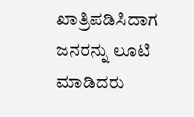ಖಾತ್ರಿಪಡಿಸಿದಾಗ ಜನರನ್ನು ಲೂಟಿ ಮಾಡಿದರು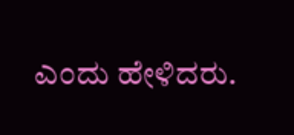ಎಂದು ಹೇಳಿದರು.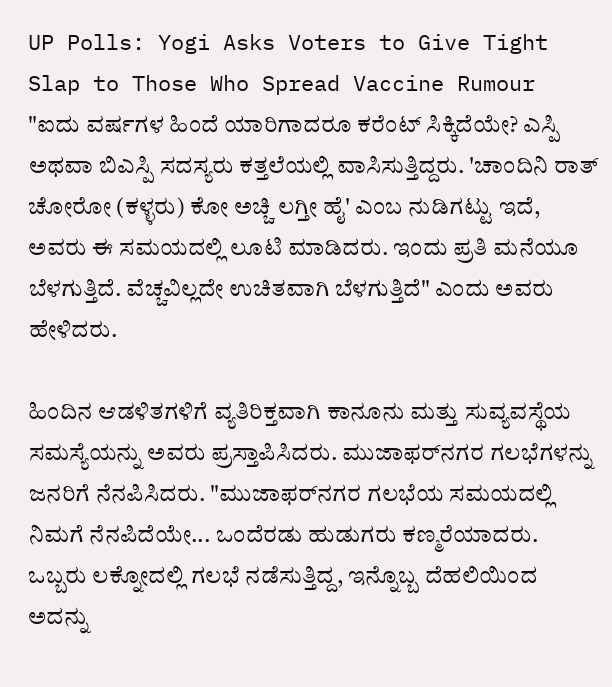UP Polls: Yogi Asks Voters to Give Tight Slap to Those Who Spread Vaccine Rumour
"ಐದು ವರ್ಷಗಳ ಹಿಂದೆ ಯಾರಿಗಾದರೂ ಕರೆಂಟ್ ಸಿಕ್ಕಿದೆಯೇ? ಎಸ್ಪಿ ಅಥವಾ ಬಿಎಸ್ಪಿ ಸದಸ್ಯರು ಕತ್ತಲೆಯಲ್ಲಿ ವಾಸಿಸುತ್ತಿದ್ದರು. 'ಚಾಂದಿನಿ ರಾತ್ ಚೋರೋ (ಕಳ್ಳರು) ಕೋ ಅಚ್ಚಿ ಲಗ್ತೀ ಹೈ' ಎಂಬ ನುಡಿಗಟ್ಟು ಇದೆ, ಅವರು ಈ ಸಮಯದಲ್ಲಿ ಲೂಟಿ ಮಾಡಿದರು. ಇಂದು ಪ್ರತಿ ಮನೆಯೂ ಬೆಳಗುತ್ತಿದೆ. ವೆಚ್ಚವಿಲ್ಲದೇ ಉಚಿತವಾಗಿ ಬೆಳಗುತ್ತಿದೆ" ಎಂದು ಅವರು ಹೇಳಿದರು.

ಹಿಂದಿನ ಆಡಳಿತಗಳಿಗೆ ವ್ಯತಿರಿಕ್ತವಾಗಿ ಕಾನೂನು ಮತ್ತು ಸುವ್ಯವಸ್ಥೆಯ ಸಮಸ್ಯೆಯನ್ನು ಅವರು ಪ್ರಸ್ತಾಪಿಸಿದರು. ಮುಜಾಫರ್‌ನಗರ ಗಲಭೆಗಳನ್ನು ಜನರಿಗೆ ನೆನಪಿಸಿದರು. "ಮುಜಾಫರ್‌ನಗರ ಗಲಭೆಯ ಸಮಯದಲ್ಲಿ ನಿಮಗೆ ನೆನಪಿದೆಯೇ... ಒಂದೆರಡು ಹುಡುಗರು ಕಣ್ಮರೆಯಾದರು. ಒಬ್ಬರು ಲಕ್ನೋದಲ್ಲಿ ಗಲಭೆ ನಡೆಸುತ್ತಿದ್ದ, ಇನ್ನೊಬ್ಬ ದೆಹಲಿಯಿಂದ ಅದನ್ನು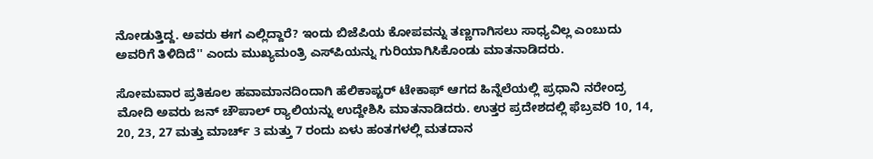ನೋಡುತ್ತಿದ್ದ. ಅವರು ಈಗ ಎಲ್ಲಿದ್ದಾರೆ? ಇಂದು ಬಿಜೆಪಿಯ ಕೋಪವನ್ನು ತಣ್ಣಗಾಗಿಸಲು ಸಾಧ್ಯವಿಲ್ಲ ಎಂಬುದು ಅವರಿಗೆ ತಿಳಿದಿದೆ'' ಎಂದು ಮುಖ್ಯಮಂತ್ರಿ ಎಸ್‌ಪಿಯನ್ನು ಗುರಿಯಾಗಿಸಿಕೊಂಡು ಮಾತನಾಡಿದರು.

ಸೋಮವಾರ ಪ್ರತಿಕೂಲ ಹವಾಮಾನದಿಂದಾಗಿ ಹೆಲಿಕಾಪ್ಟರ್ ಟೇಕಾಫ್ ಆಗದ ಹಿನ್ನೆಲೆಯಲ್ಲಿ ಪ್ರಧಾನಿ ನರೇಂದ್ರ ಮೋದಿ ಅವರು ಜನ್ ಚೌಪಾಲ್ ರ್‍ಯಾಲಿಯನ್ನು ಉದ್ದೇಶಿಸಿ ಮಾತನಾಡಿದರು. ಉತ್ತರ ಪ್ರದೇಶದಲ್ಲಿ ಫೆಬ್ರವರಿ 10, 14, 20, 23, 27 ಮತ್ತು ಮಾರ್ಚ್ 3 ಮತ್ತು 7 ರಂದು ಏಳು ಹಂತಗಳಲ್ಲಿ ಮತದಾನ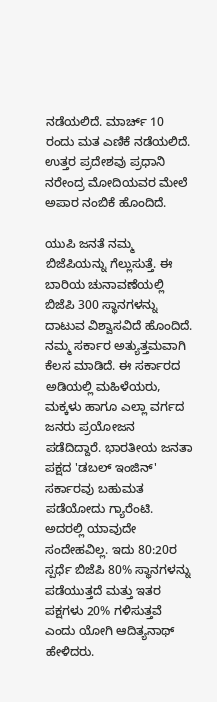ನಡೆಯಲಿದೆ. ಮಾರ್ಚ್ 10 ರಂದು ಮತ ಎಣಿಕೆ ನಡೆಯಲಿದೆ. ಉತ್ತರ ಪ್ರದೇಶವು ಪ್ರಧಾನಿ ನರೇಂದ್ರ ಮೋದಿಯವರ ಮೇಲೆ ಅಪಾರ ನಂಬಿಕೆ ಹೊಂದಿದೆ.

ಯುಪಿ ಜನತೆ ನಮ್ಮ ಬಿಜೆಪಿಯನ್ನು ಗೆಲ್ಲುಸುತ್ತೆ. ಈ ಬಾರಿಯ ಚುನಾವಣೆಯಲ್ಲಿ ಬಿಜೆಪಿ 300 ಸ್ಥಾನಗಳನ್ನು ದಾಟುವ ವಿಶ್ವಾಸವಿದೆ ಹೊಂದಿದೆ. ನಮ್ಮ ಸರ್ಕಾರ ಅತ್ಯುತ್ತಮವಾಗಿ ಕೆಲಸ ಮಾಡಿದೆ. ಈ ಸರ್ಕಾರದ ಅಡಿಯಲ್ಲಿ ಮಹಿಳೆಯರು, ಮಕ್ಕಳು ಹಾಗೂ ಎಲ್ಲಾ ವರ್ಗದ ಜನರು ಪ್ರಯೋಜನ ಪಡೆದಿದ್ದಾರೆ. ಭಾರತೀಯ ಜನತಾ ಪಕ್ಷದ 'ಡಬಲ್ ಇಂಜಿನ್' ಸರ್ಕಾರವು ಬಹುಮತ ಪಡೆಯೋದು ಗ್ಯಾರೆಂಟಿ. ಅದರಲ್ಲಿ ಯಾವುದೇ ಸಂದೇಹವಿಲ್ಲ. ಇದು 80:20ರ ಸ್ಪರ್ಧೆ ಬಿಜೆಪಿ 80% ಸ್ಥಾನಗಳನ್ನು ಪಡೆಯುತ್ತದೆ ಮತ್ತು ಇತರ ಪಕ್ಷಗಳು 20% ಗಳಿಸುತ್ತವೆ ಎಂದು ಯೋಗಿ ಆದಿತ್ಯನಾಥ್ ಹೇಳಿದರು.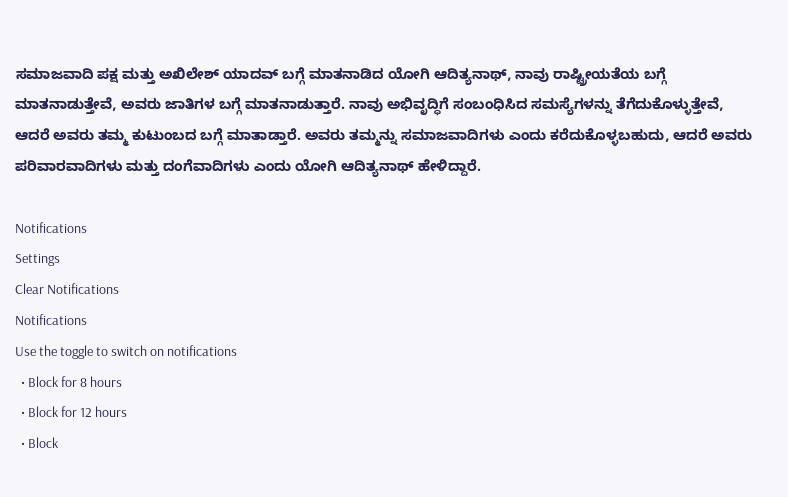ಸಮಾಜವಾದಿ ಪಕ್ಷ ಮತ್ತು ಅಖಿಲೇಶ್ ಯಾದವ್ ಬಗ್ಗೆ ಮಾತನಾಡಿದ ಯೋಗಿ ಆದಿತ್ಯನಾಥ್, ನಾವು ರಾಷ್ಟ್ರೀಯತೆಯ ಬಗ್ಗೆ ಮಾತನಾಡುತ್ತೇವೆ, ಅವರು ಜಾತಿಗಳ ಬಗ್ಗೆ ಮಾತನಾಡುತ್ತಾರೆ. ನಾವು ಅಭಿವೃದ್ಧಿಗೆ ಸಂಬಂಧಿಸಿದ ಸಮಸ್ಯೆಗಳನ್ನು ತೆಗೆದುಕೊಳ್ಳುತ್ತೇವೆ, ಆದರೆ ಅವರು ತಮ್ಮ ಕುಟುಂಬದ ಬಗ್ಗೆ ಮಾತಾಡ್ತಾರೆ. ಅವರು ತಮ್ಮನ್ನು ಸಮಾಜವಾದಿಗಳು ಎಂದು ಕರೆದುಕೊಳ್ಳಬಹುದು, ಆದರೆ ಅವರು ಪರಿವಾರವಾದಿಗಳು ಮತ್ತು ದಂಗೆವಾದಿಗಳು ಎಂದು ಯೋಗಿ ಆದಿತ್ಯನಾಥ್ ಹೇಳಿದ್ದಾರೆ.

Notifications
Settings
Clear Notifications
Notifications
Use the toggle to switch on notifications
  • Block for 8 hours
  • Block for 12 hours
  • Block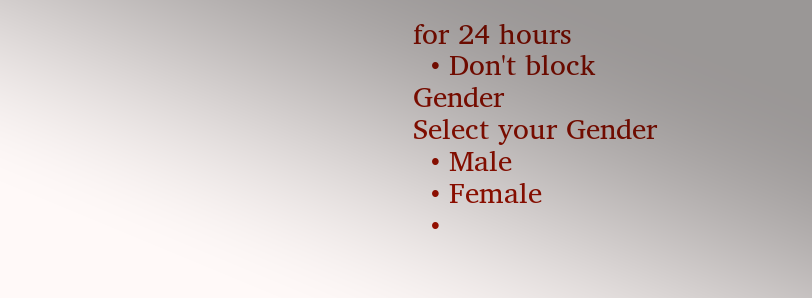for 24 hours
  • Don't block
Gender
Select your Gender
  • Male
  • Female
  •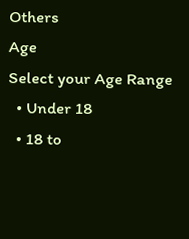Others
Age
Select your Age Range
  • Under 18
  • 18 to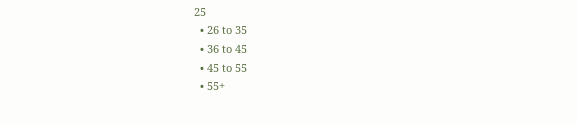25
  • 26 to 35
  • 36 to 45
  • 45 to 55
  • 55+